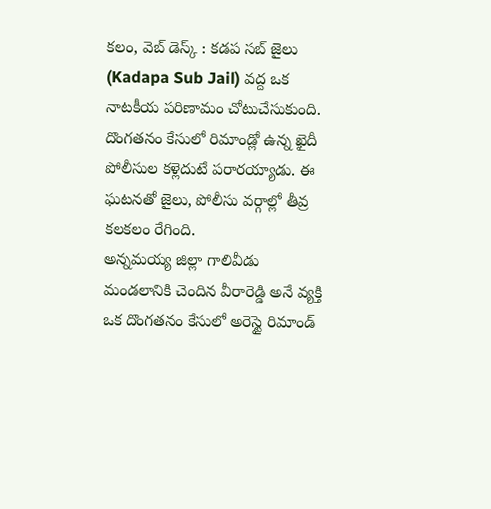కలం, వెబ్ డెస్క్ : కడప సబ్ జైలు (Kadapa Sub Jail) వద్ద ఒక నాటకీయ పరిణామం చోటుచేసుకుంది. దొంగతనం కేసులో రిమాండ్లో ఉన్న ఖైదీ పోలీసుల కళ్లెదుటే పరారయ్యాడు. ఈ ఘటనతో జైలు, పోలీసు వర్గాల్లో తీవ్ర కలకలం రేగింది.
అన్నమయ్య జిల్లా గాలివీడు మండలానికి చెందిన వీరారెడ్డి అనే వ్యక్తి ఒక దొంగతనం కేసులో అరెస్టై రిమాండ్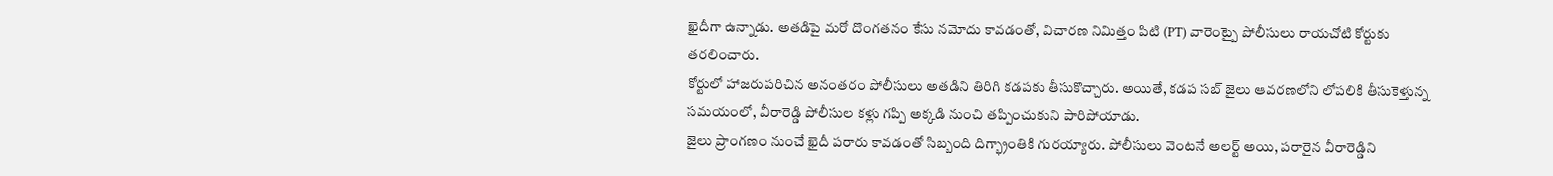ఖైదీగా ఉన్నాడు. అతడిపై మరో దొంగతనం కేసు నమోదు కావడంతో, విచారణ నిమిత్తం పిటి (PT) వారెంట్పై పోలీసులు రాయచోటి కోర్టుకు తరలించారు.
కోర్టులో హాజరుపరిచిన అనంతరం పోలీసులు అతడిని తిరిగి కడపకు తీసుకొచ్చారు. అయితే, కడప సబ్ జైలు ఆవరణలోని లోపలికి తీసుకెళ్తున్న సమయంలో, వీరారెడ్డి పోలీసుల కళ్లు గప్పి అక్కడి నుంచి తప్పించుకుని పారిపోయాడు.
జైలు ప్రాంగణం నుంచే ఖైదీ పరారు కావడంతో సిబ్బంది దిగ్భ్రాంతికి గురయ్యారు. పోలీసులు వెంటనే అలర్ట్ అయి, పరారైన వీరారెడ్డిని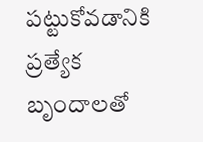పట్టుకోవడానికి ప్రత్యేక బృందాలతో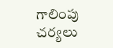గాలింపు చర్యలు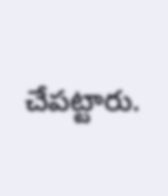చేపట్టారు.